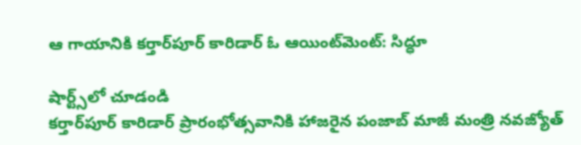ఆ గాయానికి కర్తార్‌పూర్ కారిడార్ ఓ ఆయింట్‌మెంట్: సిద్ధూ

షార్ట్స్‌లో చూడండి
కర్తార్‌పూర్ కారిడార్ ప్రారంభోత్సవానికి హాజరైన పంజాబ్ మాజీ మంత్రి నవజ్యోత్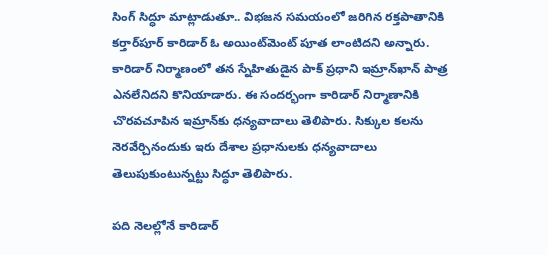సింగ్ సిద్ధూ మాట్లాడుతూ.. విభజన సమయంలో జరిగిన రక్తపాతానికి కర్తార్‌పూర్ కారిడార్ ఓ అయింట్‌మెంట్ పూత లాంటిదని అన్నారు. కారిడార్ నిర్మాణంలో తన స్నేహితుడైన పాక్ ప్రధాని ఇమ్రాన్‌ఖాన్ పాత్ర ఎనలేనిదని కొనియాడారు. ఈ సందర్భంగా కారిడార్ నిర్మాణానికి చొరవచూపిన ఇమ్రాన్‌కు ధన్యవాదాలు తెలిపారు. సిక్కుల కలను నెరవేర్చినందుకు ఇరు దేశాల ప్రధానులకు ధన్యవాదాలు తెలుపుకుంటున్నట్టు సిద్ధూ తెలిపారు.

పది నెలల్లోనే కారిడార్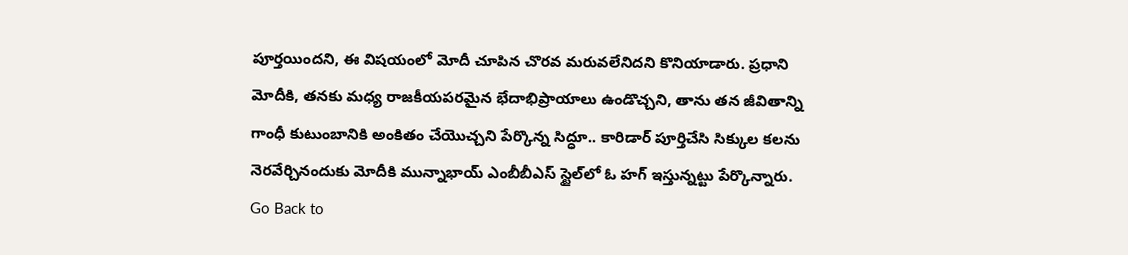పూర్తయిందని, ఈ విషయంలో మోదీ చూపిన చొరవ మరువలేనిదని కొనియాడారు. ప్రధాని మోదీకి, తనకు మధ్య రాజకీయపరమైన భేదాభిప్రాయాలు ఉండొచ్చని, తాను తన జీవితాన్ని గాంధీ కుటుంబానికి అంకితం చేయొచ్చని పేర్కొన్న సిద్ధూ.. కారిడార్ పూర్తిచేసి సిక్కుల కలను నెరవేర్చినందుకు మోదీకి మున్నాభాయ్ ఎంబీబీఎస్ స్టైల్‌లో ఓ హగ్ ఇస్తున్నట్టు పేర్కొన్నారు.
Go Back to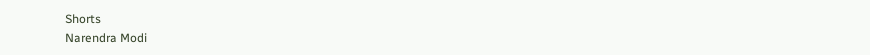Shorts
Narendra Modi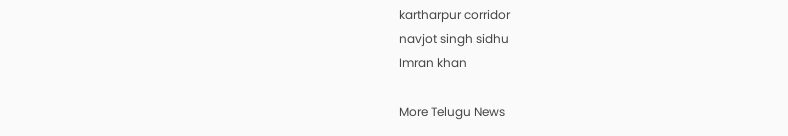kartharpur corridor
navjot singh sidhu
Imran khan

More Telugu News